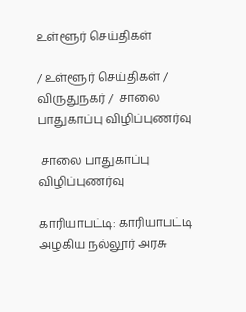உள்ளூர் செய்திகள்

/ உள்ளூர் செய்திகள் / விருதுநகர் /  சாலை பாதுகாப்பு விழிப்புணர்வு

 சாலை பாதுகாப்பு விழிப்புணர்வு

காரியாபட்டி: காரியாபட்டி அழகிய நல்லூர் அரசு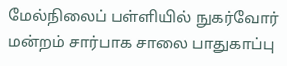மேல்நிலைப் பள்ளியில் நுகர்வோர் மன்றம் சார்பாக சாலை பாதுகாப்பு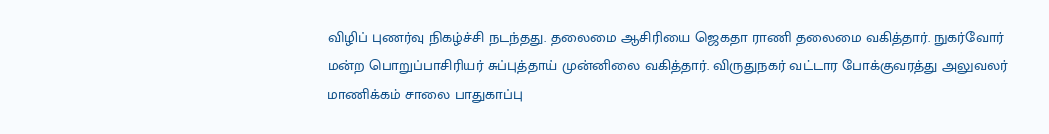விழிப் புணர்வு நிகழ்ச்சி நடந்தது. தலைமை ஆசிரியை ஜெகதா ராணி தலைமை வகித்தார். நுகர்வோர் மன்ற பொறுப்பாசிரியர் சுப்புத்தாய் முன்னிலை வகித்தார். விருதுநகர் வட்டார போக்குவரத்து அலுவலர் மாணிக்கம் சாலை பாதுகாப்பு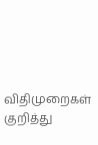விதிமுறைகள் குறித்து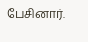பேசினார்.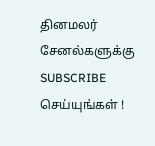தினமலர் சேனல்களுக்கு SUBSCRIBE செய்யுங்கள் !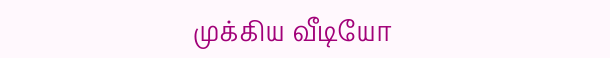முக்கிய வீடியோ